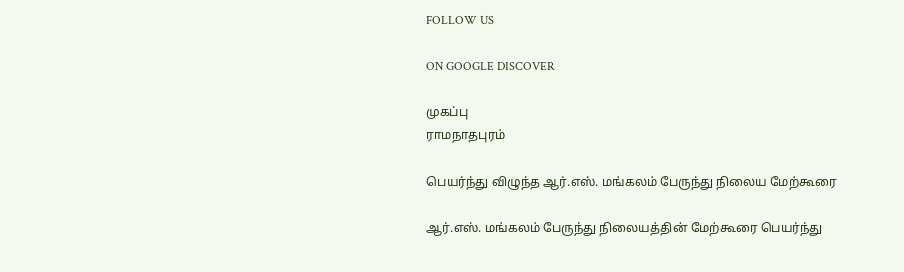FOLLOW US

ON GOOGLE DISCOVER

முகப்பு
ராமநாதபுரம்

பெயர்ந்து விழுந்த ஆர்.எஸ். மங்கலம் பேருந்து நிலைய மேற்கூரை

ஆர்.எஸ். மங்கலம் பேருந்து நிலையத்தின் மேற்கூரை பெயர்ந்து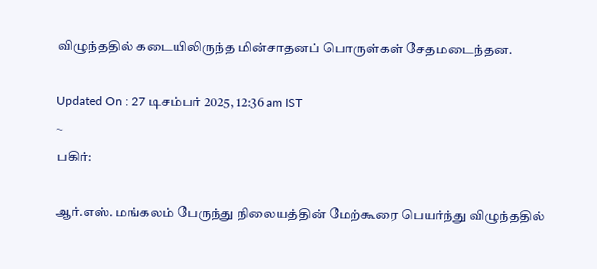விழுந்ததில் கடையிலிருந்த மின்சாதனப் பொருள்கள் சேதமடைந்தன.

Updated On : 27 டிசம்பர் 2025, 12:36 am IST
~
பகிர்:

ஆர்.எஸ். மங்கலம் பேருந்து நிலையத்தின் மேற்கூரை பெயர்ந்து விழுந்ததில்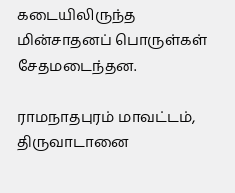கடையிலிருந்த மின்சாதனப் பொருள்கள் சேதமடைந்தன.

ராமநாதபுரம் மாவட்டம், திருவாடானை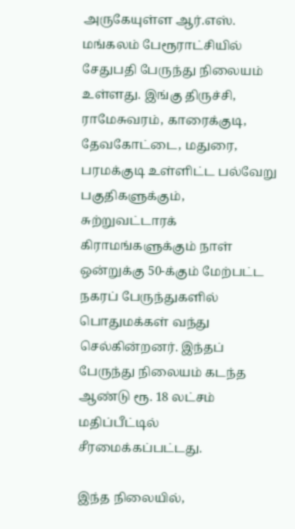அருகேயுள்ள ஆர்.எஸ். மங்கலம் பேரூராட்சியில் சேதுபதி பேருந்து நிலையம் உள்ளது. இங்கு திருச்சி, ராமேசுவரம், காரைக்குடி, தேவகோட்டை, மதுரை, பரமக்குடி உள்ளிட்ட பல்வேறு பகுதிகளுக்கும், சுற்றுவட்டாரக் கிராமங்களுக்கும் நாள் ஒன்றுக்கு 50-க்கும் மேற்பட்ட நகரப் பேருந்துகளில் பொதுமக்கள் வந்து செல்கின்றனர். இந்தப் பேருந்து நிலையம் கடந்த ஆண்டு ரூ. 18 லட்சம் மதிப்பீட்டில் சீரமைக்கப்பட்டது.

இந்த நிலையில்,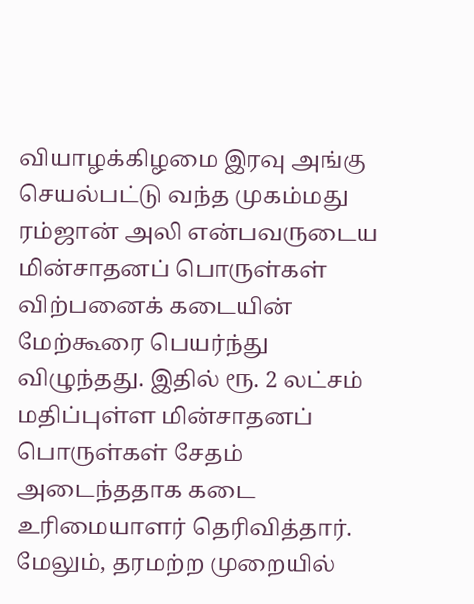வியாழக்கிழமை இரவு அங்கு செயல்பட்டு வந்த முகம்மது ரம்ஜான் அலி என்பவருடைய மின்சாதனப் பொருள்கள் விற்பனைக் கடையின் மேற்கூரை பெயர்ந்து விழுந்தது. இதில் ரூ. 2 லட்சம் மதிப்புள்ள மின்சாதனப் பொருள்கள் சேதம் அடைந்ததாக கடை உரிமையாளர் தெரிவித்தார். மேலும், தரமற்ற முறையில்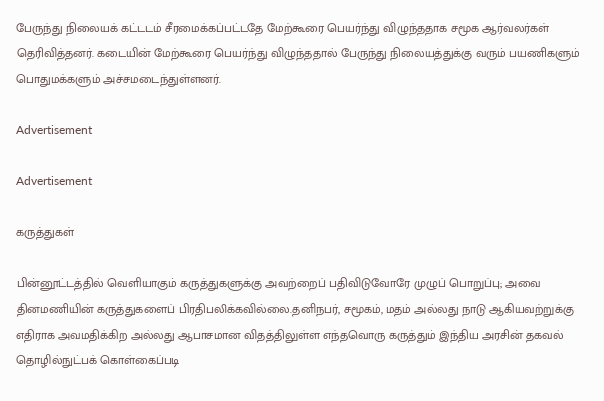பேருந்து நிலையக் கட்டடம் சீரமைக்கப்பட்டதே மேற்கூரை பெயர்ந்து விழுந்ததாக சமூக ஆர்வலர்கள் தெரிவித்தனர். கடையின் மேற்கூரை பெயர்ந்து விழுந்ததால் பேருந்து நிலையத்துக்கு வரும் பயணிகளும் பொதுமக்களும் அச்சமடைந்துள்ளனர்.

Advertisement

Advertisement

கருத்துகள்

பின்னூட்டத்தில் வெளியாகும் கருத்துகளுக்கு அவற்றைப் பதிவிடுவோரே முழுப் பொறுப்பு; அவை தினமணியின் கருத்துகளைப் பிரதிபலிக்கவில்லை.தனிநபர், சமூகம், மதம் அல்லது நாடு ஆகியவற்றுக்கு எதிராக அவமதிக்கிற அல்லது ஆபாசமான விதத்திலுள்ள எந்தவொரு கருத்தும் இந்திய அரசின் தகவல் தொழில்நுட்பக் கொள்கைப்படி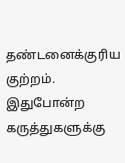தண்டனைக்குரிய குற்றம். இதுபோன்ற கருத்துகளுக்கு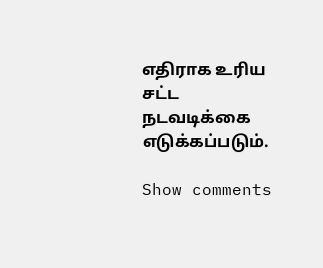எதிராக உரிய சட்ட நடவடிக்கை எடுக்கப்படும்.

Show comments